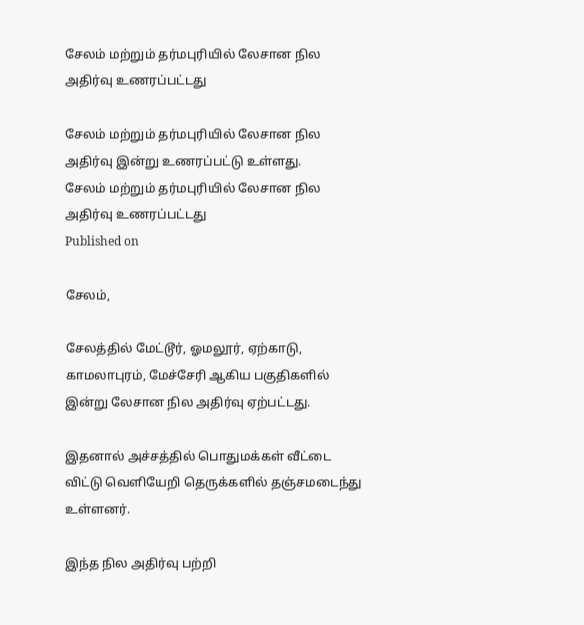சேலம் மற்றும் தர்மபுரியில் லேசான நில அதிர்வு உணரப்பட்டது

சேலம் மற்றும் தர்மபுரியில் லேசான நில அதிர்வு இன்று உணரப்பட்டு உள்ளது.
சேலம் மற்றும் தர்மபுரியில் லேசான நில அதிர்வு உணரப்பட்டது
Published on

சேலம்,

சேலத்தில் மேட்டூர், ஓமலூர், ஏற்காடு, காமலாபுரம், மேச்சேரி ஆகிய பகுதிகளில் இன்று லேசான நில அதிர்வு ஏற்பட்டது.

இதனால் அச்சத்தில் பொதுமக்கள் வீட்டை விட்டு வெளியேறி தெருக்களில் தஞ்சமடைந்து உள்ளனர்.

இந்த நில அதிர்வு பற்றி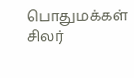பொதுமக்கள் சிலர்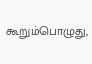கூறும்பொழுது,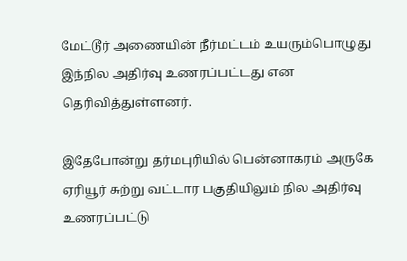மேட்டூர் அணையின் நீர்மட்டம் உயரும்பொழுது இந்நில அதிர்வு உணரப்பட்டது என தெரிவித்துள்ளனர்.

இதேபோன்று தர்மபுரியில் பென்னாகரம் அருகே ஏரியூர் சுற்று வட்டார பகுதியிலும் நில அதிர்வு உணரப்பட்டு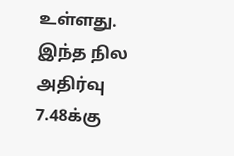உள்ளது. இந்த நில அதிர்வு 7.48க்கு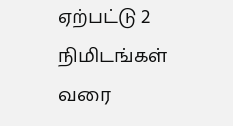ஏற்பட்டு 2 நிமிடங்கள் வரை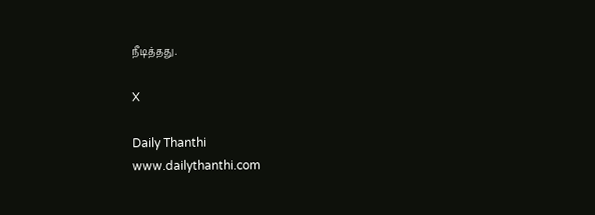நீடித்தது.

X

Daily Thanthi
www.dailythanthi.com